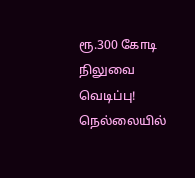ரூ.300 கோடி நிலுவை வெடிப்பு! நெல்லையில்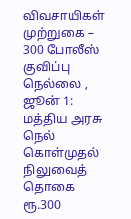விவசாயிகள் முற்றுகை – 300 போலீஸ் குவிப்பு
நெல்லை , ஜூன் 1: மத்திய அரசு நெல் கொள்முதல் நிலுவைத் தொகை ரூ.300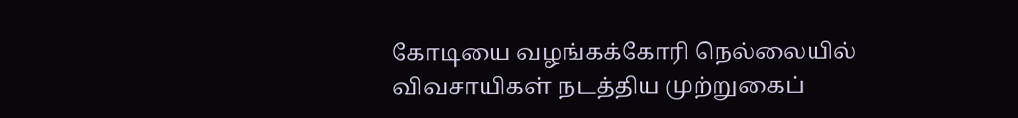கோடியை வழங்கக்கோரி நெல்லையில் விவசாயிகள் நடத்திய முற்றுகைப்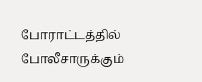போராட்டத்தில் போலீசாருக்கும்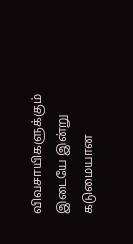விவசாயிகளுக்கும் இடையே இன்று கடுமையான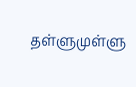தள்ளுமுள்ளு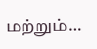மற்றும்…